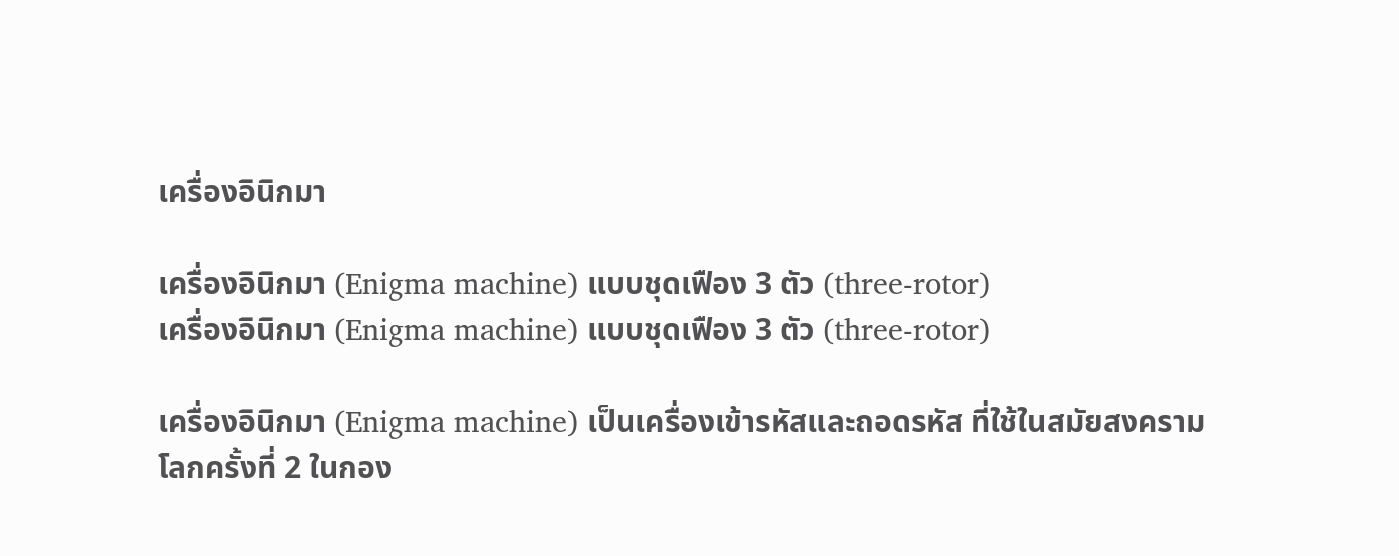เครื่องอินิกมา

เครื่องอินิกมา (Enigma machine) แบบชุดเฟือง 3 ตัว (three-rotor)
เครื่องอินิกมา (Enigma machine) แบบชุดเฟือง 3 ตัว (three-rotor)

เครื่องอินิกมา (Enigma machine) เป็นเครื่องเข้ารหัสและถอดรหัส ที่ใช้ในสมัยสงครามโลกครั้งที่ 2 ในกอง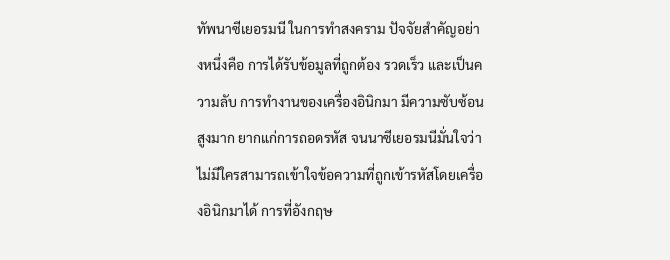ทัพนาซีเยอรมนี ในการทำสงคราม ปัจจัยสำคัญอย่างหนึ่งคือ การได้รับข้อมูลที่ถูกต้อง รวดเร็ว และเป็นความลับ การทำงานของเครื่องอินิกมา มีความซับซ้อนสูงมาก ยากแก่การถอดรหัส จนนาซีเยอรมนีมั่นใจว่าไม่มีใครสามารถเข้าใจข้อความที่ถูกเข้ารหัสโดยเครื่องอินิกมาได้ การที่อังกฤษ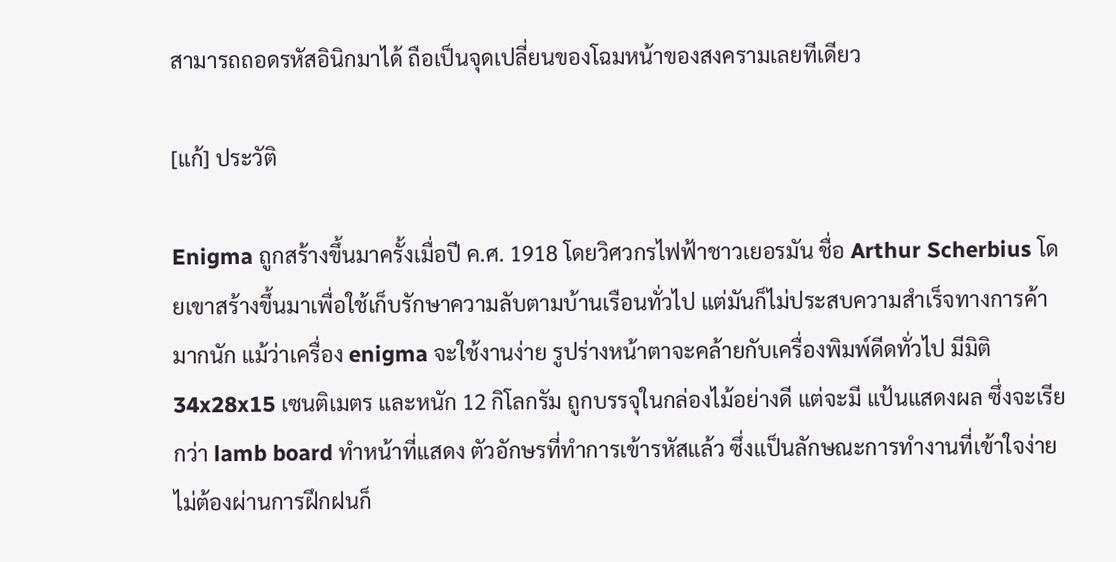สามารถถอดรหัสอินิกมาได้ ถือเป็นจุดเปลี่ยนของโฉมหน้าของสงครามเลยทีเดียว

[แก้] ประวัติ

Enigma ถูกสร้างขึ้นมาครั้งเมื่อปี ค.ศ. 1918 โดยวิศวกรไฟฟ้าชาวเยอรมัน ชื่อ Arthur Scherbius โดยเขาสร้างขึ้นมาเพื่อใช้เก็บรักษาความลับตามบ้านเรือนทั่วไป แต่มันก็ไม่ประสบความสำเร็จทางการค้ามากนัก แม้ว่าเครื่อง enigma จะใช้งานง่าย รูปร่างหน้าตาจะคล้ายกับเครื่องพิมพ์ดีดทั่วไป มีมิติ 34x28x15 เซนติเมตร และหนัก 12 กิโลกรัม ถูกบรรจุในกล่องไม้อย่างดี แต่จะมี แป้นแสดงผล ซึ่งจะเรียกว่า lamb board ทำหน้าที่แสดง ตัวอักษรที่ทำการเข้ารหัสแล้ว ซึ่งแป็นลักษณะการทำงานที่เข้าใจง่าย ไม่ต้องผ่านการฝึกฝนก็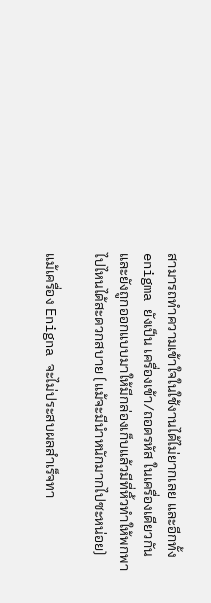สามารถทำความเข้าใจในใช้งานได้ไม่ยากเลย และอีกทั้ง enigma ยังเป็น เครื่องเข้า/ถอดรหัส ในเครื่องเดียวกัน และยังถูกออกแบบมาให้มีกล่องเก็บแล้วมีที่หิ้วทำให้พกพาไปไหนได้สะดวกสบาย (แม้จะมีนำหนักมากไปซะหน่อย)

แม้เครื่อง Enigna จะไม่ประสบผลสำเร็จทา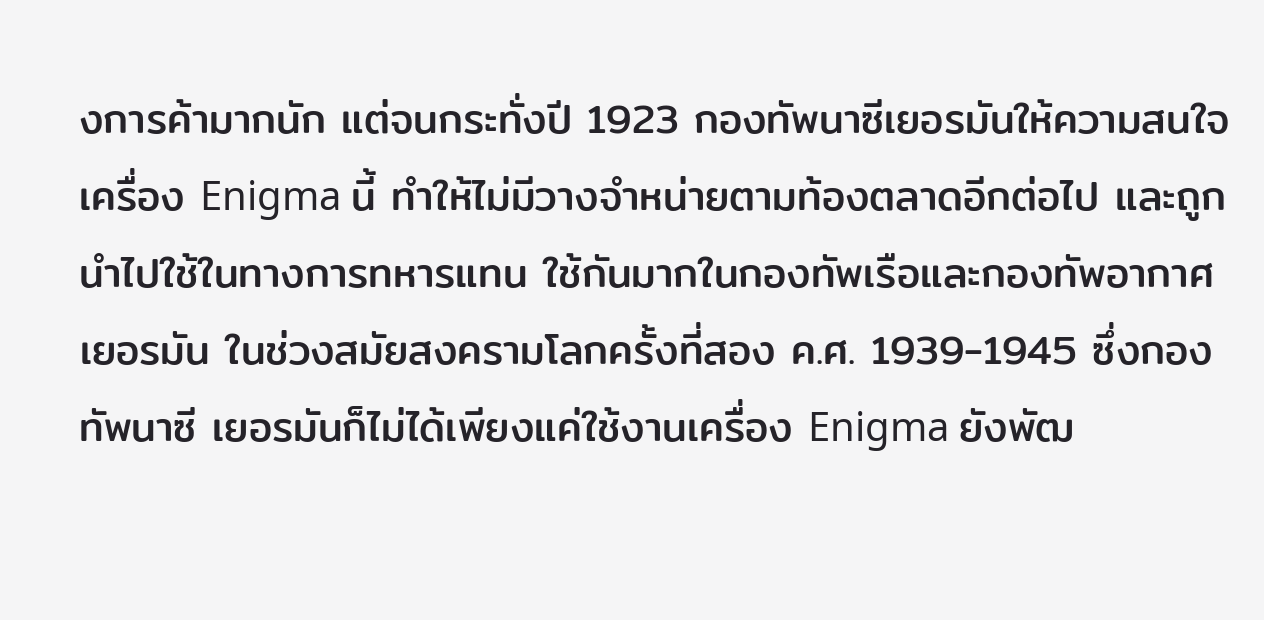งการค้ามากนัก แต่จนกระทั่งปี 1923 กองทัพนาซีเยอรมันให้ความสนใจเครื่อง Enigma นี้ ทำให้ไม่มีวางจำหน่ายตามท้องตลาดอีกต่อไป และถูกนำไปใช้ในทางการทหารแทน ใช้กันมากในกองทัพเรือและกองทัพอากาศเยอรมัน ในช่วงสมัยสงครามโลกครั้งที่สอง ค.ศ. 1939-1945 ซึ่งกองทัพนาซี เยอรมันก็ไม่ได้เพียงแค่ใช้งานเครื่อง Enigma ยังพัฒ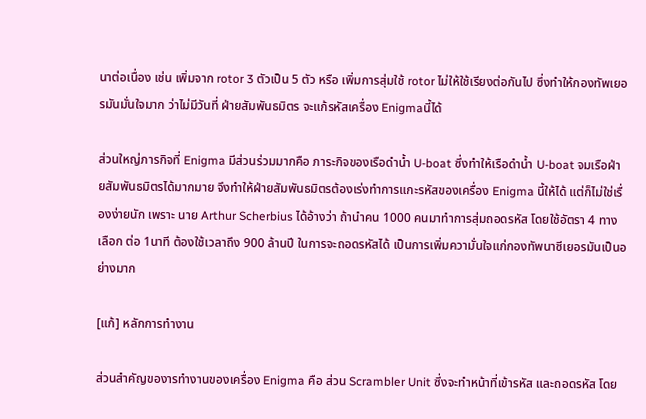นาต่อเนื่อง เช่น เพิ่มจาก rotor 3 ตัวเป็น 5 ตัว หรือ เพิ่มการสุ่มใช้ rotor ไม่ให้ใช้เรียงต่อกันไป ซึ่งทำให้กองทัพเยอรมันมั่นใจมาก ว่าไม่มีวันที่ ฝ่ายสัมพันธมิตร จะแก้รหัสเครื่อง Enigmaนี้ได้

ส่วนใหญ่ภารกิจที่ Enigma มีส่วนร่วมมากคือ ภาระกิจของเรือดำน้ำ U-boat ซึ่งทำให้เรือดำน้ำ U-boat จมเรือฝ่ายสัมพันธมิตรได้มากมาย จึงทำให้ฝ่ายสัมพันธมิตรต้องเร่งทำการแกะรหัสของเครื่อง Enigma นี้ให้ได้ แต่ก็ไม่ใช่เรื่องง่ายนัก เพราะ นาย Arthur Scherbius ได้อ้างว่า ถ้านำคน 1000 คนมาทำการสุ่มถอดรหัส โดยใช้อัตรา 4 ทางเลือก ต่อ 1นาที ต้องใช้เวลาถึง 900 ล้านปี ในการจะถอดรหัสได้ เป็นการเพิ่มความั่นใจแก่กองทัพนาซีเยอรมันเป็นอย่างมาก

[แก้] หลักการทำงาน

ส่วนสำคัญของารทำงานของเครื่อง Enigma คือ ส่วน Scrambler Unit ซึ่งจะทำหน้าที่เข้ารหัส และถอดรหัส โดย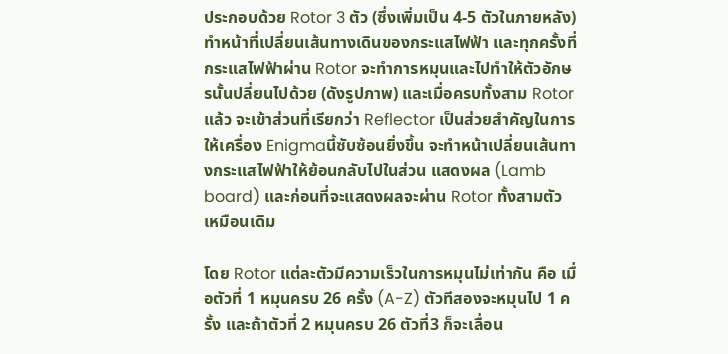ประกอบด้วย Rotor 3 ตัว (ซึ่งเพิ่มเป็น 4-5 ตัวในภายหลัง) ทำหน้าที่เปลี่ยนเส้นทางเดินของกระแสไฟฟ้า และทุกครั้งที่กระแสไฟฟ้าผ่าน Rotor จะทำการหมุนและไปทำให้ตัวอักษรนั้นปลี่ยนไปด้วย (ดังรูปภาพ) และเมื่อครบทั้งสาม Rotorแล้ว จะเข้าส่วนที่เรียกว่า Reflector เป็นส่วยสำคัญในการให้เครื่อง Enigmaนี้ซับซ้อนยิ่งขึ้น จะทำหน้าเปลี่ยนเส้นทางกระแสไฟฟ้าให้ย้อนกลับไปในส่วน แสดงผล (Lamb board) และก่อนที่จะแสดงผลจะผ่าน Rotor ทั้งสามตัวเหมือนเดิม

โดย Rotor แต่ละตัวมีความเร็วในการหมุนไม่เท่ากัน คือ เมื่อตัวที่ 1 หมุนครบ 26 ครั้ง (A-Z) ตัวทีสองจะหมุนไป 1 ครั้ง และถ้าตัวที่ 2 หมุนครบ 26 ตัวที่3 ก็จะเลื่อน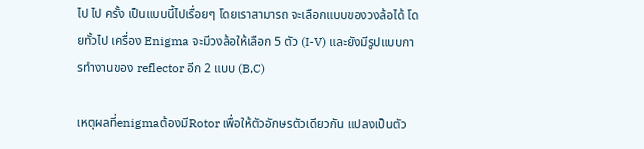ไป ไป ครั้ง เป็นแบบนี้ไปเรื่อยๆ โดยเราสามารถ จะเลือกแบบของวงล้อได้ โดยทั้วไป เครื่อง Enigma จะมีวงล้อให้เลือก 5 ตัว (I-V) และยังมีรูปแบบการทำงานของ reflector อีก 2 แบบ (B,C)

เหตุผลที่enigmaต้องมีRotor เพื่อให้ตัวอักษรตัวเดียวกัน แปลงเป็นตัว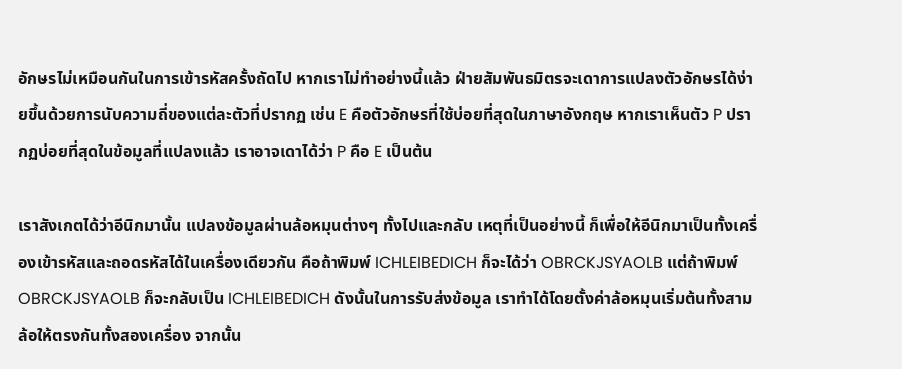อักษรไม่เหมือนกันในการเข้ารหัสครั้งถัดไป หากเราไม่ทำอย่างนี้แล้ว ฝ่ายสัมพันธมิตรจะเดาการแปลงตัวอักษรได้ง่ายขึ้นด้วยการนับความถี่ของแต่ละตัวที่ปรากฏ เช่น E คือตัวอักษรที่ใช้บ่อยที่สุดในภาษาอังกฤษ หากเราเห็นตัว P ปรากฏบ่อยที่สุดในข้อมูลที่แปลงแล้ว เราอาจเดาได้ว่า P คือ E เป็นต้น

เราสังเกตได้ว่าอีนิกมานั้น แปลงข้อมูลผ่านล้อหมุนต่างๆ ทั้งไปและกลับ เหตุที่เป็นอย่างนี้ ก็เพื่อให้อีนิกมาเป็นทั้งเครื่องเข้ารหัสและถอดรหัสได้ในเครื่องเดียวกัน คือถ้าพิมพ์ ICHLEIBEDICH ก็จะได้ว่า OBRCKJSYAOLB แต่ถ้าพิมพ์ OBRCKJSYAOLB ก็จะกลับเป็น ICHLEIBEDICH ดังนั้นในการรับส่งข้อมูล เราทำได้โดยตั้งค่าล้อหมุนเริ่มต้นทั้งสามล้อให้ตรงกันทั้งสองเครื่อง จากนั้น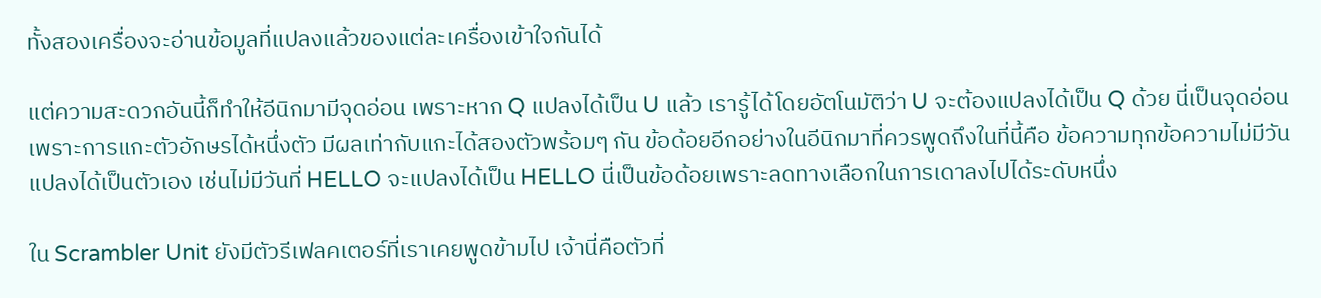ทั้งสองเครื่องจะอ่านข้อมูลที่แปลงแล้วของแต่ละเครื่องเข้าใจกันได้

แต่ความสะดวกอันนี้ก็ทำให้อีนิกมามีจุดอ่อน เพราะหาก Q แปลงได้เป็น U แล้ว เรารู้ได้โดยอัตโนมัติว่า U จะต้องแปลงได้เป็น Q ด้วย นี่เป็นจุดอ่อนเพราะการแกะตัวอักษรได้หนึ่งตัว มีผลเท่ากับแกะได้สองตัวพร้อมๆ กัน ข้อด้อยอีกอย่างในอีนิกมาที่ควรพูดถึงในที่นี้คือ ข้อความทุกข้อความไม่มีวันแปลงได้เป็นตัวเอง เช่นไม่มีวันที่ HELLO จะแปลงได้เป็น HELLO นี่เป็นข้อด้อยเพราะลดทางเลือกในการเดาลงไปได้ระดับหนึ่ง

ใน Scrambler Unit ยังมีตัวรีเฟลคเตอร์ที่เราเคยพูดข้ามไป เจ้านี่คือตัวที่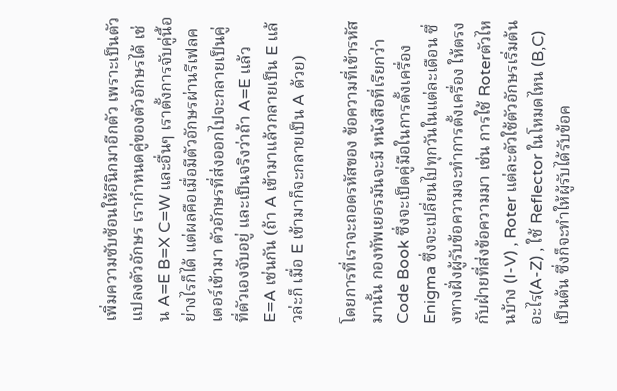เพิ่มความซับซ้อนให้อีนิกมาอีกตัว เพราะเป็นตัวแปลงตัวอักษร เรากำหนดคู่ของตัวอักษรได้ เช่น A=E B=X C=W และอื่นๆ เราตั้งการจับคู่นี้อย่างไรก็ได้ แต่ผลคือเมื่อมีตัวอักษรผ่านรีเฟลคเตอร์เข้ามา ตัวอักษรที่ส่งออกไปจะกลายเป็นคู่ที่ตัวเองจับอยู่ และเป็นจริงว่าถ้า A=E แล้ว E=A เช่นกัน (ถ้า A เข้ามาแล้วกลายเป็น E แล้วล่ะก็ เมื่อ E เข้ามาก็จะกลายเป็น A ด้วย)

โดยการที่เราจะถอดรหัสของ ข้อความที่เข้ารหัสมานั้น กองทัพเยอรมันจะมี หนังสือที่เรียกว่า Code Book ซึ่งจะเป็ตคู่มือในการตั้งเครื่อง Enigma ซึ่งจะเปลี่ยนไปทุกวันในแต่ละเดือน ซึ่งทางฝั่งผู้รับข้อความจะทำการตั้งเครื่อง ให้ตรงกับฝ่ายที่ส่งข้อความมา เช่น การใช้ Roterตัวไหนบ้าง (I-V) , Roter แต่ละตัวใช้ตัวอักษรเริ่มต้นอะไร(A-Z) , ใช้ Reflector ในโหมดไหน (B,C) เป็นต้น ซึ่งก็จะทำให้ผู้รับได้รับข้อค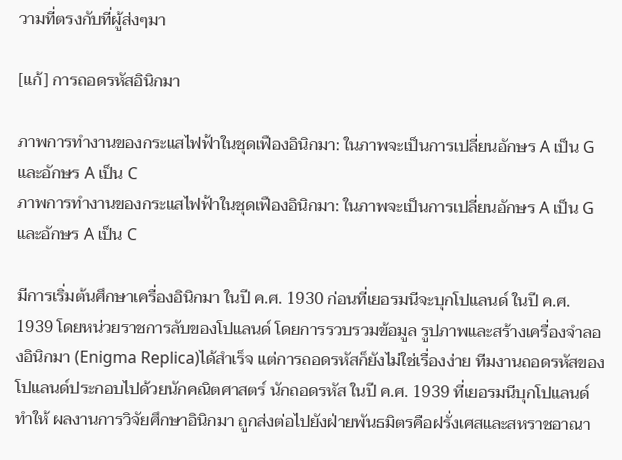วามที่ตรงกับที่ผู้ส่งๆมา

[แก้] การถอดรหัสอินิกมา

ภาพการทำงานของกระแสไฟฟ้าในชุดเฟืองอินิกมา: ในภาพจะเป็นการเปลี่ยนอักษร A เป็น G และอักษร A เป็น C
ภาพการทำงานของกระแสไฟฟ้าในชุดเฟืองอินิกมา: ในภาพจะเป็นการเปลี่ยนอักษร A เป็น G และอักษร A เป็น C

มีการเริ่มต้นศึกษาเครื่องอินิกมา ในปี ค.ศ. 1930 ก่อนที่เยอรมนีจะบุกโปแลนด์ ในปี ค.ศ. 1939 โดยหน่วยราชการลับของโปแลนด์ โดยการรวบรวมข้อมูล รูปภาพและสร้างเครื่องจำลองอินิกมา (Enigma Replica)ได้สำเร็จ แต่การถอดรหัสก็ยังไม่ใช่เรื่องง่าย ทีมงานถอดรหัสของโปแลนด์ประกอบไปด้วยนักคณิตศาสตร์ นักถอดรหัส ในปี ค.ศ. 1939 ที่เยอรมนีบุกโปแลนด์ทำให้ ผลงานการวิจัยศึกษาอินิกมา ถูกส่งต่อไปยังฝ่ายพันธมิตรคือฝรั่งเศสและสหราชอาณา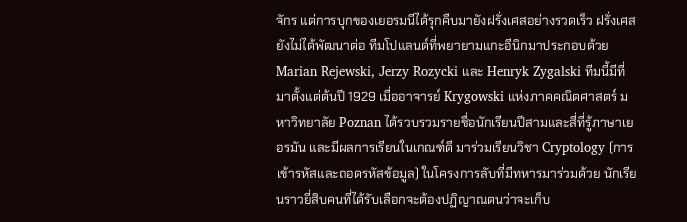จักร แต่การบุกของเยอรมนีได้รุกคืบมายังฝรั่งเศสอย่างรวดเร็ว ฝรั่งเศสยังไม่ได้พัฒนาต่อ ทีมโปแลนด์ที่พยายามแกะอีนิกมาประกอบด้วย Marian Rejewski, Jerzy Rozycki และ Henryk Zygalski ทีมนี้มีที่มาตั้งแต่ต้นปี 1929 เมื่ออาจารย์ Krygowski แห่งภาคคณิตศาสตร์ มหาวิทยาลัย Poznan ได้รวบรวมรายชื่อนักเรียนปีสามและสี่ที่รู้ภาษาเยอรมัน และมีผลการเรียนในเกณฑ์ดี มาร่วมเรียนวิชา Cryptology (การเข้ารหัสและถอดรหัสข้อมูล) ในโครงการลับที่มีทหารมาร่วมด้วย นักเรียนราวยี่สิบคนที่ได้รับเลือกจะต้องปฏิญาณตนว่าจะเก็บ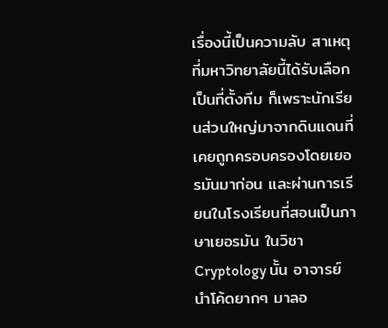เรื่องนี้เป็นความลับ สาเหตุที่มหาวิทยาลัยนี้ได้รับเลือกเป็นที่ตั้งทีม ก็เพราะนักเรียนส่วนใหญ่มาจากดินแดนที่เคยถูกครอบครองโดยเยอรมันมาก่อน และผ่านการเรียนในโรงเรียนที่สอนเป็นภาษาเยอรมัน ในวิชา Cryptology นั้น อาจารย์นำโค้ดยากๆ มาลอ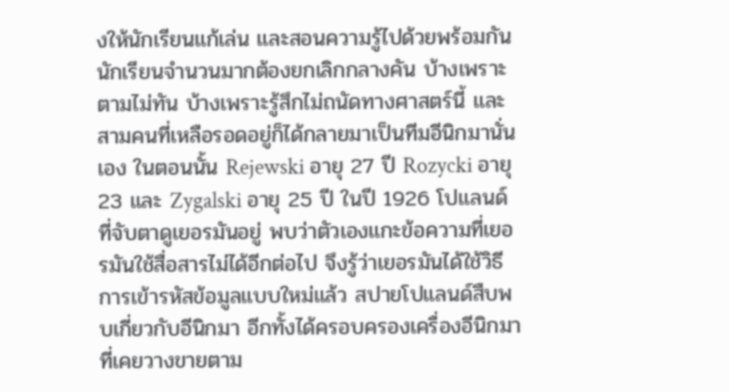งให้นักเรียนแก้เล่น และสอนความรู้ไปด้วยพร้อมกัน นักเรียนจำนวนมากต้องยกเลิกกลางคัน บ้างเพราะตามไม่ทัน บ้างเพราะรู้สึกไม่ถนัดทางศาสตร์นี้ และสามคนที่เหลือรอดอยู่ก็ได้กลายมาเป็นทีมอีนิกมานั่นเอง ในตอนนั้น Rejewski อายุ 27 ปี Rozycki อายุ 23 และ Zygalski อายุ 25 ปี ในปี 1926 โปแลนด์ที่จับตาดูเยอรมันอยู่ พบว่าตัวเองแกะข้อความที่เยอรมันใช้สื่อสารไม่ได้อีกต่อไป จึงรู้ว่าเยอรมันได้ใช้วิธีการเข้ารหัสข้อมูลแบบใหม่แล้ว สปายโปแลนด์สืบพบเกี่ยวกับอีนิกมา อีกทั้งได้ครอบครองเครื่องอีนิกมาที่เคยวางขายตาม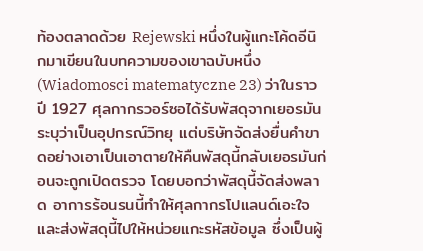ท้องตลาดด้วย Rejewski หนึ่งในผู้แกะโค้ดอีนิกมาเขียนในบทความของเขาฉบับหนึ่ง (Wiadomosci matematyczne 23) ว่าในราวปี 1927 ศุลกากรวอร์ซอได้รับพัสดุจากเยอรมัน ระบุว่าเป็นอุปกรณ์วิทยุ แต่บริษัทจัดส่งยื่นคำขาดอย่างเอาเป็นเอาตายให้คืนพัสดุนี้กลับเยอรมันก่อนจะถูกเปิดตรวจ โดยบอกว่าพัสดุนี้จัดส่งพลาด อาการร้อนรนนี้ทำให้ศุลกากรโปแลนด์เอะใจและส่งพัสดุนี้ไปให้หน่วยแกะรหัสข้อมูล ซึ่งเป็นผู้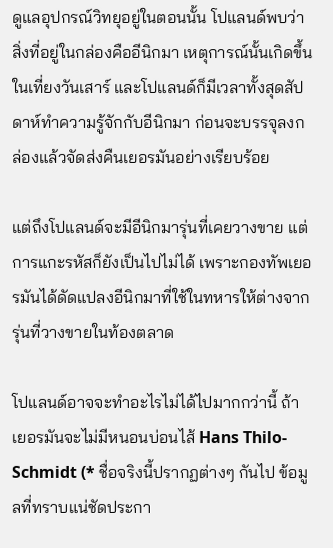ดูแลอุปกรณ์วิทยุอยู่ในตอนนั้น โปแลนด์พบว่าสิ่งที่อยู่ในกล่องคืออีนิกมา เหตุการณ์นั้นเกิดขึ้นในเที่ยงวันเสาร์ และโปแลนด์ก็มีเวลาทั้งสุดสัปดาห์ทำความรู้จักกับอีนิกมา ก่อนจะบรรจุลงกล่องแล้วจัดส่งคืนเยอรมันอย่างเรียบร้อย

แต่ถึงโปแลนด์จะมีอีนิกมารุ่นที่เคยวางขาย แต่การแกะรหัสก็ยังเป็นไปไม่ได้ เพราะกองทัพเยอรมันได้ดัดแปลงอีนิกมาที่ใช้ในทหารให้ต่างจากรุ่นที่วางขายในท้องตลาด

โปแลนด์อาจจะทำอะไรไม่ได้ไปมากกว่านี้ ถ้าเยอรมันจะไม่มีหนอนบ่อนไส้ Hans Thilo-Schmidt (* ชื่อจริงนี้ปรากฏต่างๆ กันไป ข้อมูลที่ทราบแน่ชัดประกา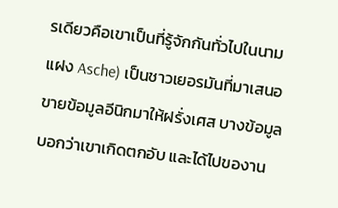รเดียวคือเขาเป็นที่รู้จักกันทั่วไปในนามแฝง Asche) เป็นชาวเยอรมันที่มาเสนอขายข้อมูลอีนิกมาให้ฝรั่งเศส บางข้อมูลบอกว่าเขาเกิดตกอับ และได้ไปของาน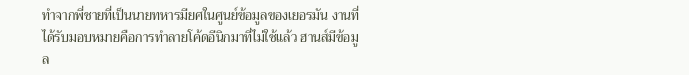ทำจากพี่ชายที่เป็นนายทหารมียศในศูนย์ข้อมูลของเยอรมัน งานที่ได้รับมอบหมายคือการทำลายโค้ดอีนิกมาที่ไม่ใช้แล้ว ฮานส์มีข้อมูล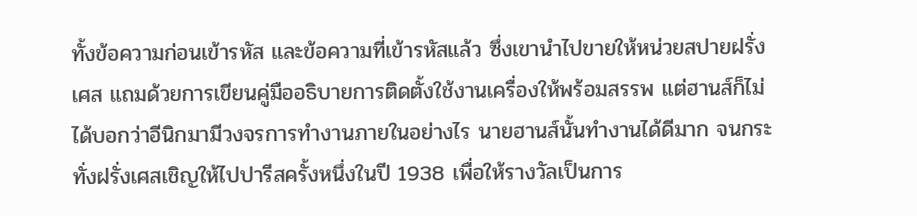ทั้งข้อความก่อนเข้ารหัส และข้อความที่เข้ารหัสแล้ว ซึ่งเขานำไปขายให้หน่วยสปายฝรั่งเศส แถมด้วยการเขียนคู่มืออธิบายการติดตั้งใช้งานเครื่องให้พร้อมสรรพ แต่ฮานส์ก็ไม่ได้บอกว่าอีนิกมามีวงจรการทำงานภายในอย่างไร นายฮานส์นั้นทำงานได้ดีมาก จนกระทั่งฝรั่งเศสเชิญให้ไปปารีสครั้งหนึ่งในปี 1938 เพื่อให้รางวัลเป็นการ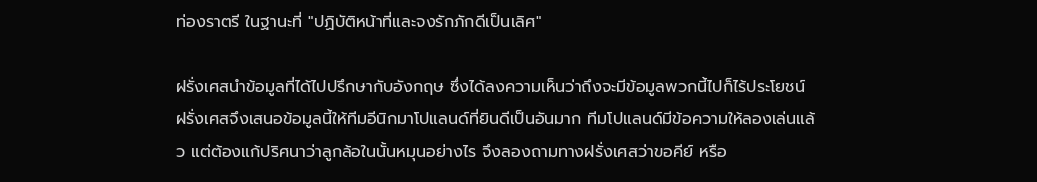ท่องราตรี ในฐานะที่ "ปฏิบัติหน้าที่และจงรักภักดีเป็นเลิศ"

ฝรั่งเศสนำข้อมูลที่ได้ไปปรึกษากับอังกฤษ ซึ่งได้ลงความเห็นว่าถึงจะมีข้อมูลพวกนี้ไปก็ไร้ประโยชน์ ฝรั่งเศสจึงเสนอข้อมูลนี้ให้ทีมอีนิกมาโปแลนด์ที่ยินดีเป็นอันมาก ทีมโปแลนด์มีข้อความให้ลองเล่นแล้ว แต่ต้องแก้ปริศนาว่าลูกล้อในนั้นหมุนอย่างไร จึงลองถามทางฝรั่งเศสว่าขอคีย์ หรือ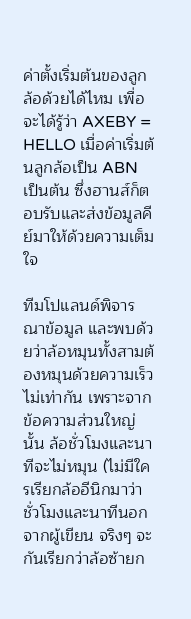ค่าตั้งเริ่มต้นของลูกล้อด้วยได้ไหม เพื่อจะได้รู้ว่า AXEBY = HELLO เมื่อค่าเริ่มต้นลูกล้อเป็น ABN เป็นต้น ซึ่งฮานส์ก็ตอบรับและส่งข้อมูลคีย์มาให้ด้วยความเต็มใจ

ทีมโปแลนด์พิจารณาข้อมูล และพบด้วยว่าล้อหมุนทั้งสามต้องหมุนด้วยความเร็วไม่เท่ากัน เพราะจากข้อความส่วนใหญ่นั้น ล้อชั่วโมงและนาทีจะไม่หมุน (ไม่มีใครเรียกล้ออีนิกมาว่าชั่วโมงและนาทีนอกจากผู้เขียน จริงๆ จะกันเรียกว่าล้อซ้ายก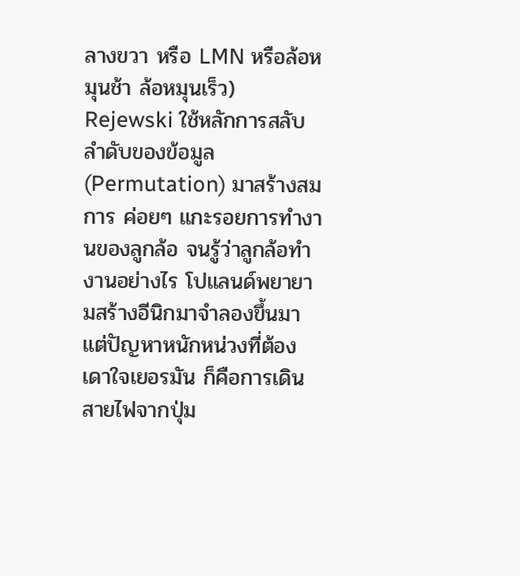ลางขวา หรือ LMN หรือล้อหมุนช้า ล้อหมุนเร็ว) Rejewski ใช้หลักการสลับลำดับของข้อมูล (Permutation) มาสร้างสมการ ค่อยๆ แกะรอยการทำงานของลูกล้อ จนรู้ว่าลูกล้อทำงานอย่างไร โปแลนด์พยายามสร้างอีนิกมาจำลองขึ้นมา แต่ปัญหาหนักหน่วงที่ต้องเดาใจเยอรมัน ก็คือการเดินสายไฟจากปุ่ม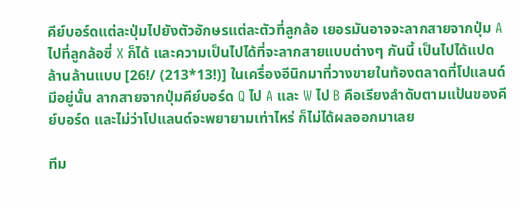คีย์บอร์ดแต่ละปุ่มไปยังตัวอักษรแต่ละตัวที่ลูกล้อ เยอรมันอาจจะลากสายจากปุ่ม A ไปที่ลูกล้อซี่ X ก็ได้ และความเป็นไปได้ที่จะลากสายแบบต่างๆ กันนี้ เป็นไปได้แปดล้านล้านแบบ [26!/ (213*13!)] ในเครื่องอีนิกมาที่วางขายในท้องตลาดที่โปแลนด์มีอยู่นั้น ลากสายจากปุ่มคีย์บอร์ด Q ไป A และ W ไป B คือเรียงลำดับตามแป้นของคีย์บอร์ด และไม่ว่าโปแลนด์จะพยายามเท่าไหร่ ก็ไม่ได้ผลออกมาเลย

ทีม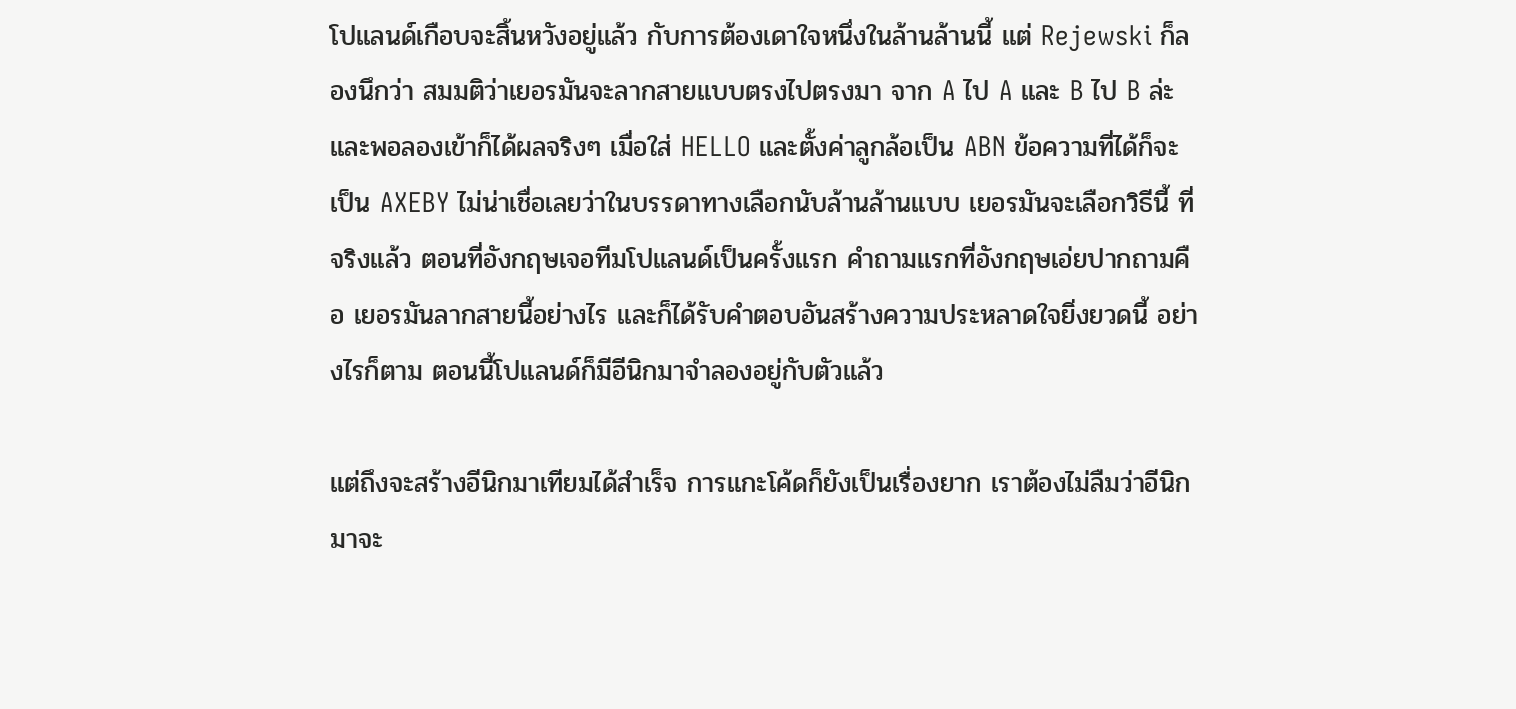โปแลนด์เกือบจะสิ้นหวังอยู่แล้ว กับการต้องเดาใจหนึ่งในล้านล้านนี้ แต่ Rejewski ก็ลองนึกว่า สมมติว่าเยอรมันจะลากสายแบบตรงไปตรงมา จาก A ไป A และ B ไป B ล่ะ และพอลองเข้าก็ได้ผลจริงๆ เมื่อใส่ HELLO และตั้งค่าลูกล้อเป็น ABN ข้อความที่ได้ก็จะเป็น AXEBY ไม่น่าเชื่อเลยว่าในบรรดาทางเลือกนับล้านล้านแบบ เยอรมันจะเลือกวิธีนี้ ที่จริงแล้ว ตอนที่อังกฤษเจอทีมโปแลนด์เป็นครั้งแรก คำถามแรกที่อังกฤษเอ่ยปากถามคือ เยอรมันลากสายนี้อย่างไร และก็ได้รับคำตอบอันสร้างความประหลาดใจยิ่งยวดนี้ อย่างไรก็ตาม ตอนนี้โปแลนด์ก็มีอีนิกมาจำลองอยู่กับตัวแล้ว

แต่ถึงจะสร้างอีนิกมาเทียมได้สำเร็จ การแกะโค้ดก็ยังเป็นเรื่องยาก เราต้องไม่ลืมว่าอีนิกมาจะ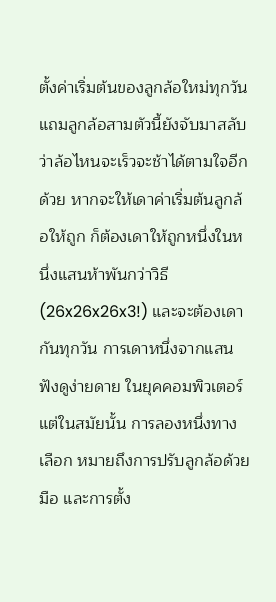ตั้งค่าเริ่มต้นของลูกล้อใหม่ทุกวัน แถมลูกล้อสามตัวนี้ยังจับมาสลับว่าล้อไหนจะเร็วจะช้าได้ตามใจอีกด้วย หากจะให้เดาค่าเริ่มต้นลูกล้อให้ถูก ก็ต้องเดาให้ถูกหนึ่งในหนึ่งแสนห้าพันกว่าวิธี (26x26x26x3!) และจะต้องเดากันทุกวัน การเดาหนึ่งจากแสนฟังดูง่ายดาย ในยุคคอมพิวเตอร์ แต่ในสมัยนั้น การลองหนึ่งทางเลือก หมายถึงการปรับลูกล้อด้วยมือ และการตั้ง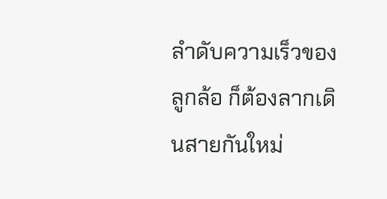ลำดับความเร็วของลูกล้อ ก็ต้องลากเดินสายกันใหม่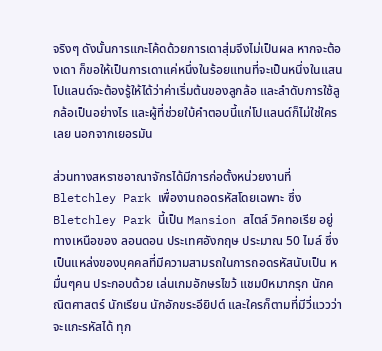จริงๆ ดังนั้นการแกะโค้ดด้วยการเดาสุ่มจึงไม่เป็นผล หากจะต้องเดา ก็ขอให้เป็นการเดาแค่หนึ่งในร้อยแทนที่จะเป็นหนึ่งในแสน โปแลนด์จะต้องรู้ให้ได้ว่าค่าเริ่มต้นของลูกล้อ และลำดับการใช้ลูกล้อเป็นอย่างไร และผู้ที่ช่วยใบ้คำตอบนี้แก่โปแลนด์ก็ไม่ใช่ใครเลย นอกจากเยอรมัน

ส่วนทางสหราชอาณาจักรได้มีการก่อตั้งหน่วยงานที่ Bletchley Park เพื่องานถอดรหัสโดยเฉพาะ ซึ่ง Bletchley Park นี้เป็น Mansion สไตล์ วิคทอเรีย อยู่ทางเหนือของ ลอนดอน ประเทศอังกฤษ ประมาณ 50 ไมล์ ซึ่งเป็นแหล่งของบุคคลที่มีความสามรถในการถอดรหัสนับเป็น หมื่นๆคน ประกอบด้วย เล่นเกมอักษรไขว้ แชมป์หมากรุก นักคณิตศาสตร์ นักเรียน นักอักขระอียิปต์ และใครก็ตามที่มีวี่แววว่าจะแกะรหัสได้ ทุก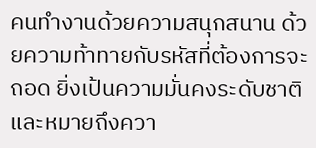คนทำงานด้วยความสนุกสนาน ด้วยความท้าทายกับรหัสที่ต้องการจะถอด ยิ่งเป้นความมั่นคงระดับชาติและหมายถึงควา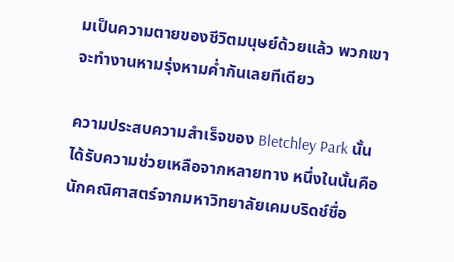มเป็นความตายของชีวิตมนุษย์ด้วยแล้ว พวกเขาจะทำงานหามรุ่งหามค่ำกันเลยทีเดียว

ความประสบความสำเร็จของ Bletchley Park นั้นได้รับความช่วยเหลือจากหลายทาง หนึ่งในนั้นคือ นักคณิศาสตร์จากมหาวิทยาลัยเคมบริดช์ชื่อ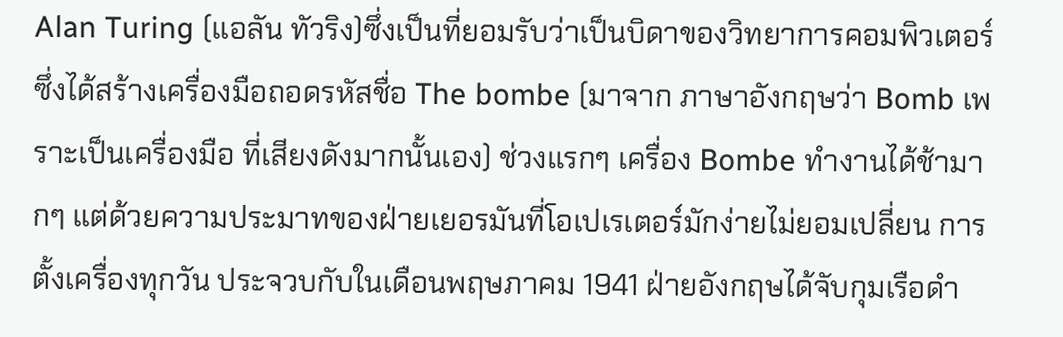Alan Turing (แอลัน ทัวริง)ซึ่งเป็นที่ยอมรับว่าเป็นบิดาของวิทยาการคอมพิวเตอร์ ซึ่งได้สร้างเครื่องมือถอดรหัสชื่อ The bombe (มาจาก ภาษาอังกฤษว่า Bomb เพราะเป็นเครื่องมือ ที่เสียงดังมากนั้นเอง) ช่วงแรกๆ เครื่อง Bombe ทำงานได้ช้ามากๆ แต่ด้วยความประมาทของฝ่ายเยอรมันที่โอเปเรเตอร์มักง่ายไม่ยอมเปลี่ยน การตั้งเครื่องทุกวัน ประจวบกับในเดือนพฤษภาคม 1941 ฝ่ายอังกฤษได้จับกุมเรือดำ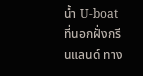น้ำ U-boat ที่นอกฝั่งกรีนแลนด์ ทาง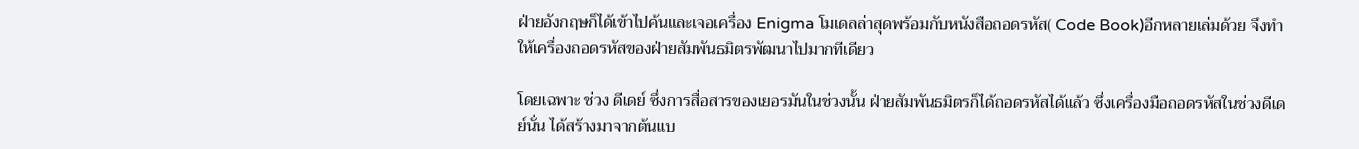ฝ่ายอังกฤษก็ได้เข้าไปค้นและเจอเครื่อง Enigma โมเดลล่าสุดพร้อมกับหนังสือถอดรหัส( Code Book)อีกหลายเล่มด้วย จึงทำให้เครื่องถอดรหัสของฝ่ายสัมพันธมิตรพัฒนาไปมากทีเดียว

โดยเฉพาะ ช่วง ดีเดย์ ซึ่งการสื่อสารของเยอรมันในช่วงนั้น ฝ่ายสัมพันธมิตรก็ได้ถอดรหัสได้แล้ว ซึ่งเครื่องมือถอดรหัสในช่วงดีเดย์นั่น ได้สร้างมาจากต้นแบ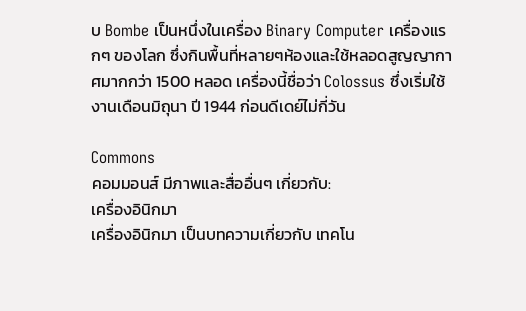บ Bombe เป็นหนึ่งในเครื่อง Binary Computer เครื่องแรกๆ ของโลก ซึ่งกินพื้นที่หลายๆห้องและใช้หลอดสูญญากาศมากกว่า 1500 หลอด เครื่องนี้ชื่อว่า Colossus ซึ่งเริ่มใช้งานเดือนมิถุนา ปี 1944 ก่อนดีเดย์ไม่กี่วัน

Commons
คอมมอนส์ มีภาพและสื่ออื่นๆ เกี่ยวกับ:
เครื่องอินิกมา
เครื่องอินิกมา เป็นบทความเกี่ยวกับ เทคโน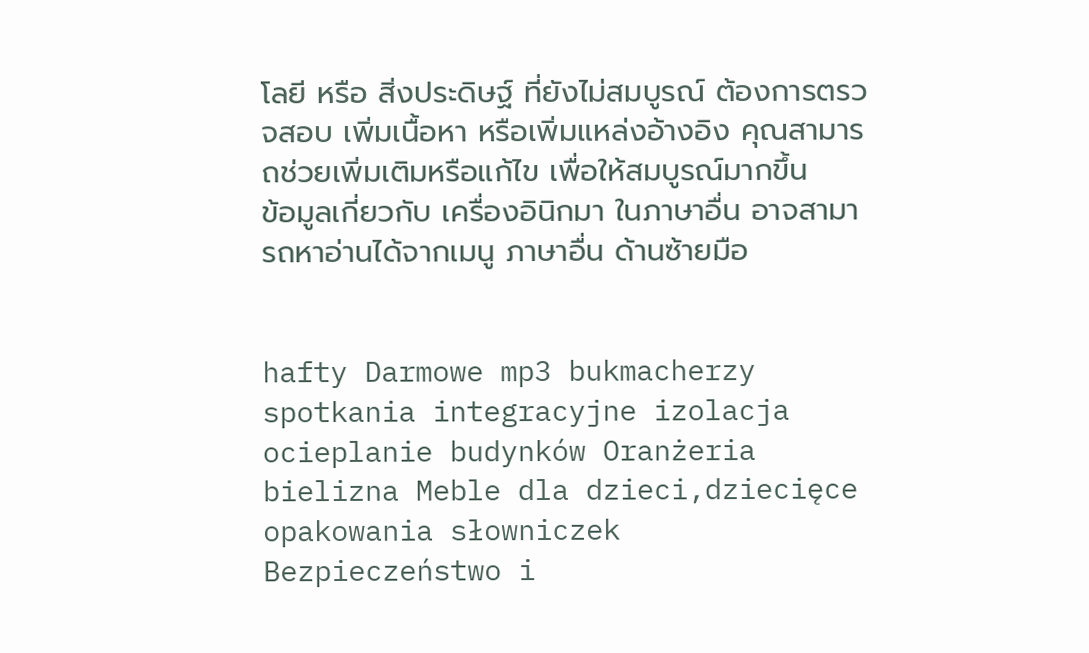โลยี หรือ สิ่งประดิษฐ์ ที่ยังไม่สมบูรณ์ ต้องการตรวจสอบ เพิ่มเนื้อหา หรือเพิ่มแหล่งอ้างอิง คุณสามารถช่วยเพิ่มเติมหรือแก้ไข เพื่อให้สมบูรณ์มากขึ้น
ข้อมูลเกี่ยวกับ เครื่องอินิกมา ในภาษาอื่น อาจสามารถหาอ่านได้จากเมนู ภาษาอื่น ด้านซ้ายมือ


hafty Darmowe mp3 bukmacherzy spotkania integracyjne izolacja ocieplanie budynków Oranżeria bielizna Meble dla dzieci,dziecięce opakowania słowniczek Bezpieczeństwo i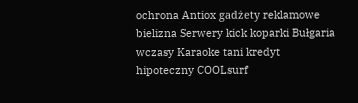ochrona Antiox gadżety reklamowe bielizna Serwery kick koparki Bułgaria wczasy Karaoke tani kredyt hipoteczny COOLsurf